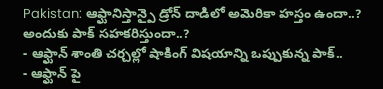Pakistan: ఆఫ్ఘానిస్తాన్పై డ్రోన్ దాడిలో అమెరికా హస్తం ఉందా..? అందుకు పాక్ సహకరిస్తుందా..?
- ఆఫ్ఘాన్ శాంతి చర్చల్లో షాకింగ్ విషయాన్ని ఒప్పుకున్న పాక్..
- ఆఫ్ఘాన్ పై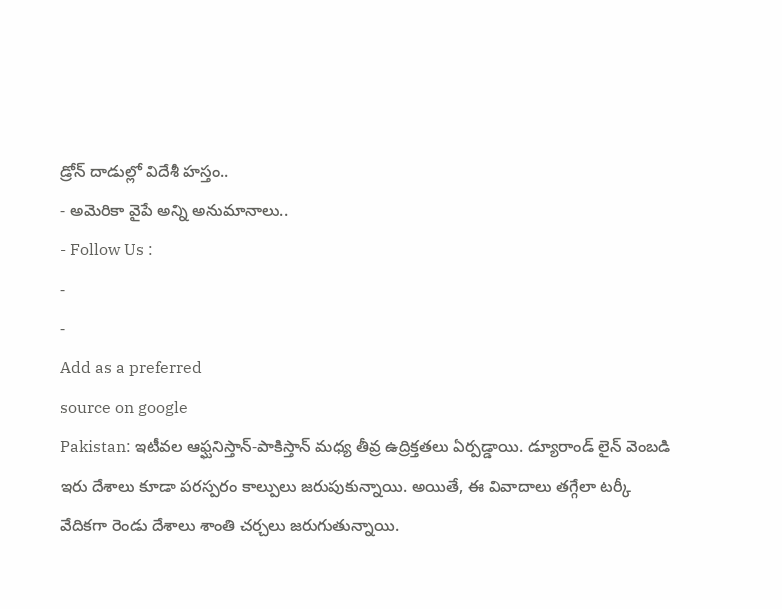డ్రోన్ దాడుల్లో విదేశీ హస్తం..
- అమెరికా వైపే అన్ని అనుమానాలు..
- Follow Us :
-
-
Add as a preferred
source on google
Pakistan: ఇటీవల ఆఫ్ఘనిస్తాన్-పాకిస్తాన్ మధ్య తీవ్ర ఉద్రిక్తతలు ఏర్పడ్డాయి. డ్యూరాండ్ లైన్ వెంబడి ఇరు దేశాలు కూడా పరస్పరం కాల్పులు జరుపుకున్నాయి. అయితే, ఈ వివాదాలు తగ్గేలా టర్కీ వేదికగా రెండు దేశాలు శాంతి చర్చలు జరుగుతున్నాయి.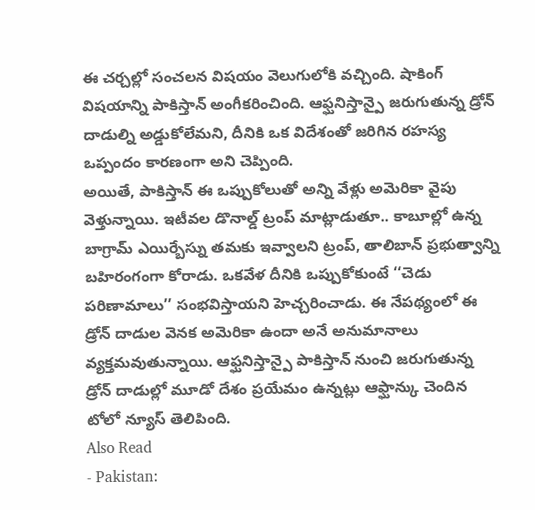ఈ చర్చల్లో సంచలన విషయం వెలుగులోకి వచ్చింది. షాకింగ్ విషయాన్ని పాకిస్తాన్ అంగీకరించింది. ఆఫ్ఘనిస్తాన్పై జరుగుతున్న డ్రోన్ దాడుల్ని అడ్డుకోలేమని, దీనికి ఒక విదేశంతో జరిగిన రహస్య ఒప్పందం కారణంగా అని చెప్పింది.
అయితే, పాకిస్తాన్ ఈ ఒప్పుకోలుతో అన్ని వేళ్లు అమెరికా వైపు వెళ్తున్నాయి. ఇటీవల డొనాల్డ్ ట్రంప్ మాట్లాడుతూ.. కాబూల్లో ఉన్న బాగ్రామ్ ఎయిర్బేస్ను తమకు ఇవ్వాలని ట్రంప్, తాలిబాన్ ప్రభుత్వాన్ని బహిరంగంగా కోరాడు. ఒకవేళ దీనికి ఒప్పుకోకుంటే ‘‘చెడు పరిణామాలు’’ సంభవిస్తాయని హెచ్చరించాడు. ఈ నేపథ్యంలో ఈ డ్రోన్ దాడుల వెనక అమెరికా ఉందా అనే అనుమానాలు వ్యక్తమవుతున్నాయి. ఆఫ్ఘనిస్తాన్పై పాకిస్తాన్ నుంచి జరుగుతున్న డ్రోన్ దాడుల్లో మూడో దేశం ప్రయేమం ఉన్నట్లు ఆఫ్ఘాన్కు చెందిన టోలో న్యూస్ తెలిపింది.
Also Read
- Pakistan: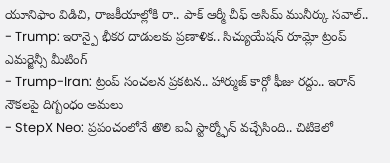యూనిఫాం విడిచి, రాజకీయాల్లోకి రా.. పాక్ ఆర్మీ చీఫ్ అసిమ్ మునీర్కు సవాల్..
- Trump: ఇరాన్పై భీకర దాడులకు ప్రణాళిక.. సిచ్యుయేషన్ రూమ్లో ట్రంప్ ఎమర్జెన్సీ మీటింగ్
- Trump-Iran: ట్రంప్ సంచలన ప్రకటన.. హార్ముజ్ కార్గో ఫీజు రద్దు.. ఇరాన్ నౌకలపై దిగ్బంధం అమలు
- StepX Neo: ప్రపంచంలోనే తొలి ఐఏ స్టార్మ్ఫోన్ వచ్చేసింది.. చిటికెలో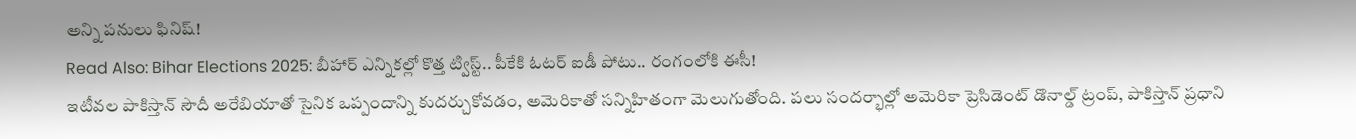అన్ని పనులు ఫినిష్!
Read Also: Bihar Elections 2025: బీహార్ ఎన్నికల్లో కొత్త ట్విస్ట్.. పీకేకి ఓటర్ ఐడీ పోటు.. రంగంలోకి ఈసీ!
ఇటీవల పాకిస్తాన్ సౌదీ అరేబియాతో సైనిక ఒప్పందాన్ని కుదర్చుకోవడం, అమెరికాతో సన్నిహితంగా మెలుగుతోంది. పలు సందర్భాల్లో అమెరికా ప్రెసిడెంట్ డొనాల్డ్ ట్రంప్, పాకిస్తాన్ ప్రధాని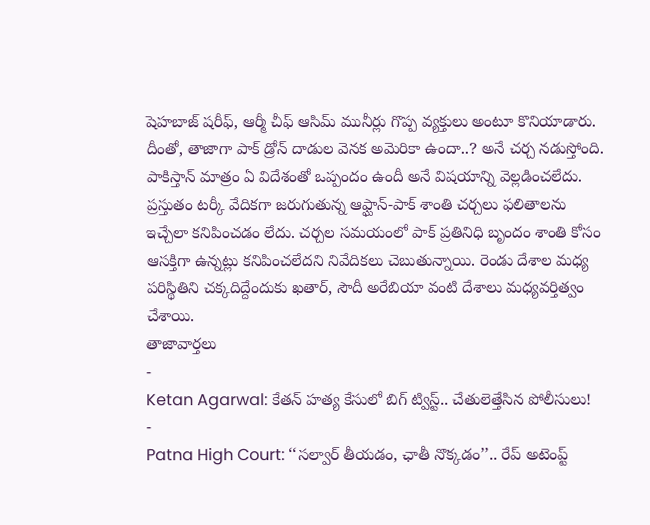షెహబాజ్ షరీఫ్, ఆర్మీ చీఫ్ ఆసిమ్ మునీర్లు గొప్ప వ్యక్తులు అంటూ కొనియాడారు. దీంతో, తాజాగా పాక్ డ్రోన్ దాడుల వెనక అమెరికా ఉందా..? అనే చర్చ నడుస్తోంది.
పాకిస్తాన్ మాత్రం ఏ విదేశంతో ఒప్పందం ఉందీ అనే విషయాన్ని వెల్లడించలేదు. ప్రస్తుతం టర్కీ వేదికగా జరుగుతున్న ఆఫ్ఘాన్-పాక్ శాంతి చర్చలు ఫలితాలను ఇచ్చేలా కనిపించడం లేదు. చర్చల సమయంలో పాక్ ప్రతినిధి బృందం శాంతి కోసం ఆసక్తిగా ఉన్నట్లు కనిపించలేదని నివేదికలు చెబుతున్నాయి. రెండు దేశాల మధ్య పరిస్థితిని చక్కదిద్దేందుకు ఖతార్, సౌదీ అరేబియా వంటి దేశాలు మధ్యవర్తిత్వం చేశాయి.
తాజావార్తలు
-
Ketan Agarwal: కేతన్ హత్య కేసులో బిగ్ ట్విస్ట్.. చేతులెత్తేసిన పోలీసులు!
-
Patna High Court: ‘‘సల్వార్ తీయడం, ఛాతీ నొక్కడం’’.. రేప్ అటెంప్ట్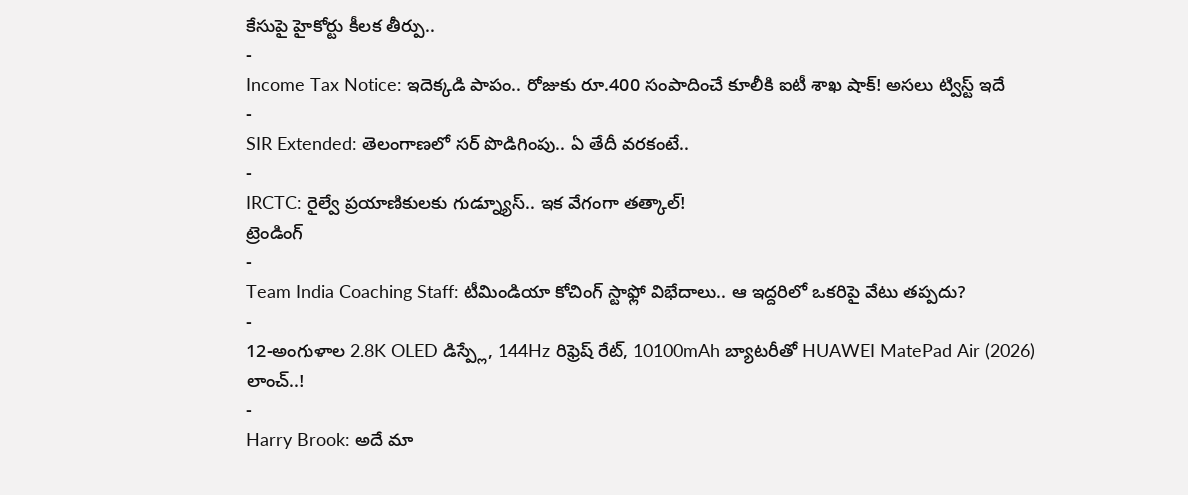కేసుపై హైకోర్టు కీలక తీర్పు..
-
Income Tax Notice: ఇదెక్కడి పాపం.. రోజుకు రూ.400 సంపాదించే కూలీకి ఐటీ శాఖ షాక్! అసలు ట్విస్ట్ ఇదే
-
SIR Extended: తెలంగాణలో సర్ పొడిగింపు.. ఏ తేదీ వరకంటే..
-
IRCTC: రైల్వే ప్రయాణికులకు గుడ్న్యూస్.. ఇక వేగంగా తత్కాల్!
ట్రెండింగ్
-
Team India Coaching Staff: టీమిండియా కోచింగ్ స్టాఫ్లో విభేదాలు.. ఆ ఇద్దరిలో ఒకరిపై వేటు తప్పదు?
-
12-అంగుళాల 2.8K OLED డిస్ప్లే, 144Hz రిఫ్రెష్ రేట్, 10100mAh బ్యాటరీతో HUAWEI MatePad Air (2026) లాంచ్..!
-
Harry Brook: అదే మా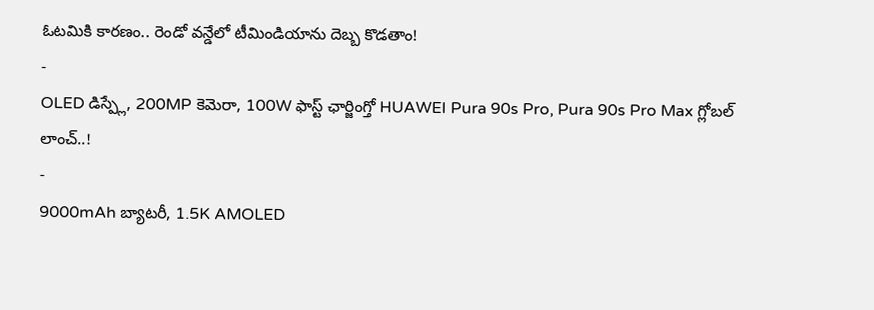ఓటమికి కారణం.. రెండో వన్డేలో టీమిండియాను దెబ్బ కొడతాం!
-
OLED డిస్ప్లే, 200MP కెమెరా, 100W ఫాస్ట్ ఛార్జింగ్తో HUAWEI Pura 90s Pro, Pura 90s Pro Max గ్లోబల్ లాంచ్..!
-
9000mAh బ్యాటరీ, 1.5K AMOLED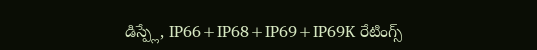డిస్ప్లే, IP66+IP68+IP69+IP69K రేటింగ్స్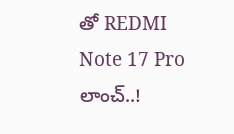తో REDMI Note 17 Pro లాంచ్..!